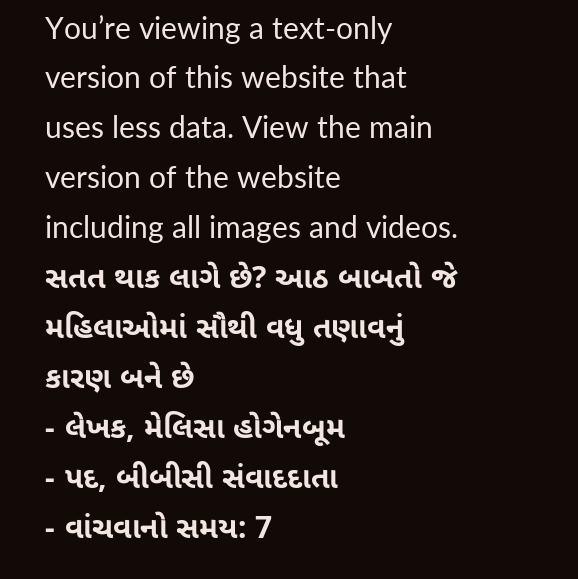You’re viewing a text-only version of this website that uses less data. View the main version of the website including all images and videos.
સતત થાક લાગે છે? આઠ બાબતો જે મહિલાઓમાં સૌથી વધુ તણાવનું કારણ બને છે
- લેખક, મેલિસા હોગેનબૂમ
- પદ, બીબીસી સંવાદદાતા
- વાંચવાનો સમય: 7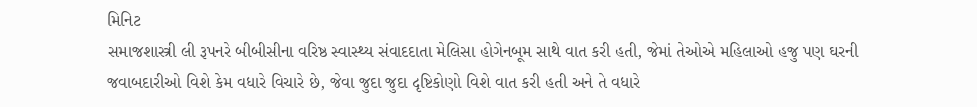મિનિટ
સમાજશાસ્ત્રી લી રૂપનરે બીબીસીના વરિષ્ઠ સ્વાસ્થ્ય સંવાદદાતા મેલિસા હોગેનબૂમ સાથે વાત કરી હતી, જેમાં તેઓએ મહિલાઓ હજુ પણ ઘરની જવાબદારીઓ વિશે કેમ વધારે વિચારે છે, જેવા જુદા જુદા દૃષ્ટિકોણો વિશે વાત કરી હતી અને તે વધારે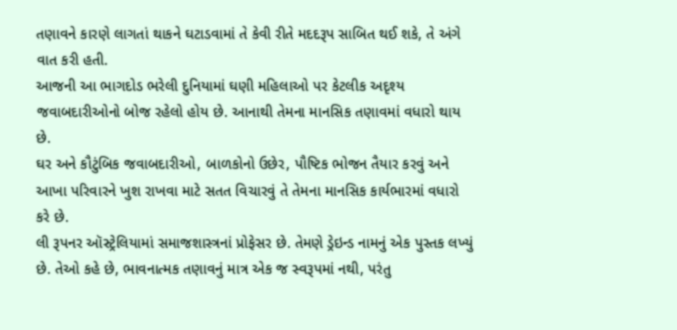તણાવને કારણે લાગતાં થાકને ઘટાડવામાં તે કેવી રીતે મદદરૂપ સાબિત થઈ શકે, તે અંગે વાત કરી હતી.
આજની આ ભાગદોડ ભરેલી દુનિયામાં ઘણી મહિલાઓ પર કેટલીક અદૃશ્ય જવાબદારીઓનો બોજ રહેલો હોય છે. આનાથી તેમના માનસિક તણાવમાં વધારો થાય છે.
ઘર અને કૌટુંબિક જવાબદારીઓ, બાળકોનો ઉછેર, પૌષ્ટિક ભોજન તૈયાર કરવું અને આખા પરિવારને ખુશ રાખવા માટે સતત વિચારવું તે તેમના માનસિક કાર્યભારમાં વધારો કરે છે.
લી રૂપનર ઑસ્ટ્રેલિયામાં સમાજશાસ્ત્રનાં પ્રોફેસર છે. તેમણે ડ્રેઇન્ડ નામનું એક પુસ્તક લખ્યું છે. તેઓ કહે છે, ભાવનાત્મક તણાવનું માત્ર એક જ સ્વરૂપમાં નથી, પરંતુ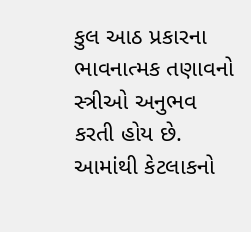કુલ આઠ પ્રકારના ભાવનાત્મક તણાવનો સ્ત્રીઓ અનુભવ કરતી હોય છે. આમાંથી કેટલાકનો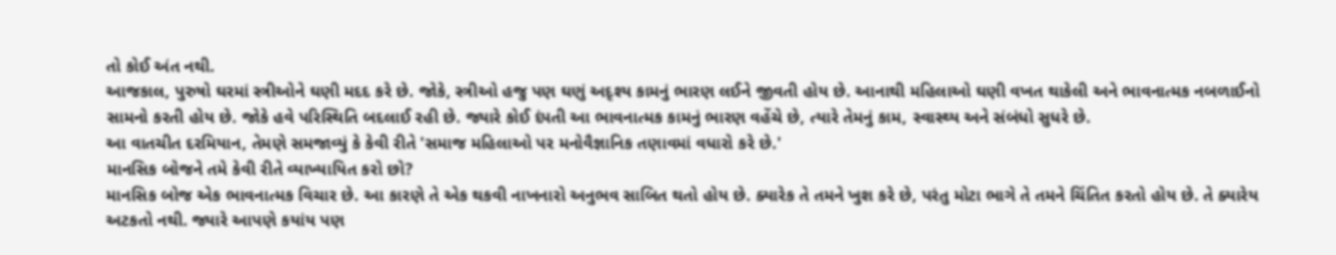તો કોઈ અંત નથી.
આજકાલ, પુરુષો ઘરમાં સ્ત્રીઓને ઘણી મદદ કરે છે. જોકે, સ્ત્રીઓ હજુ પણ ઘણું અદૃશ્ય કામનું ભારણ લઈને જીવતી હોય છે. આનાથી મહિલાઓ ઘણી વખત થાકેલી અને ભાવનાત્મક નબળાઈનો સામનો કરતી હોય છે. જોકે હવે પરિસ્થિતિ બદલાઈ રહી છે. જ્યારે કોઈ દંપતી આ ભાવનાત્મક કામનું ભારણ વહેંચે છે, ત્યારે તેમનું કામ, સ્વાસ્થ્ય અને સંબંધો સુધરે છે.
આ વાતચીત દરમિયાન, તેમણે સમજાવ્યું કે કેવી રીતે 'સમાજ મહિલાઓ પર મનોવૈજ્ઞાનિક તણાવમાં વધારો કરે છે.'
માનસિક બોજને તમે કેવી રીતે વ્યાખ્યાયિત કરો છો?
માનસિક બોજ એક ભાવનાત્મક વિચાર છે. આ કારણે તે એક થકવી નાખનારો અનુભવ સાબિત થતો હોય છે. ક્યારેક તે તમને ખુશ કરે છે, પરંતુ મોટા ભાગે તે તમને ચિંતિત કરતો હોય છે. તે ક્યારેય અટકતો નથી. જ્યારે આપણે કયાંય પણ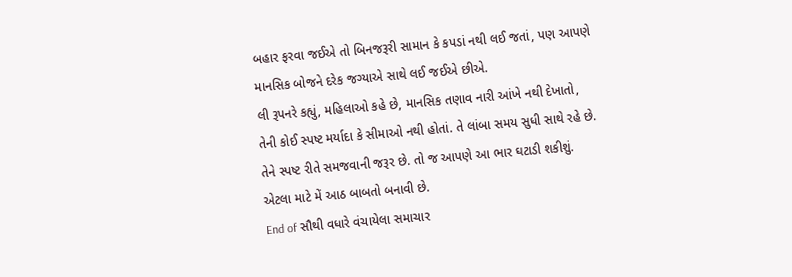બહાર ફરવા જઈએ તો બિનજરૂરી સામાન કે કપડાં નથી લઈ જતાં, પણ આપણે માનસિક બોજને દરેક જગ્યાએ સાથે લઈ જઈએ છીએ.
લી રૂપનરે કહ્યું, મહિલાઓ કહે છે, માનસિક તણાવ નારી આંખે નથી દેખાતો, તેની કોઈ સ્પષ્ટ મર્યાદા કે સીમાઓ નથી હોતાં. તે લાંબા સમય સુધી સાથે રહે છે. તેને સ્પષ્ટ રીતે સમજવાની જરૂર છે. તો જ આપણે આ ભાર ઘટાડી શકીશું. એટલા માટે મેં આઠ બાબતો બનાવી છે.
End of સૌથી વધારે વંચાયેલા સમાચાર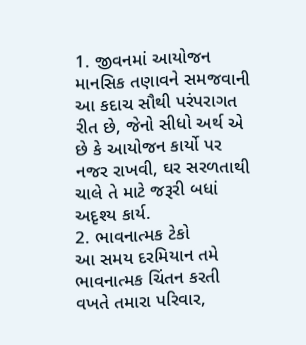1. જીવનમાં આયોજન
માનસિક તણાવને સમજવાની આ કદાચ સૌથી પરંપરાગત રીત છે, જેનો સીધો અર્થ એ છે કે આયોજન કાર્યો પર નજર રાખવી, ઘર સરળતાથી ચાલે તે માટે જરૂરી બધાં અદૃશ્ય કાર્ય.
2. ભાવનાત્મક ટેકો
આ સમય દરમિયાન તમે ભાવનાત્મક ચિંતન કરતી વખતે તમારા પરિવાર,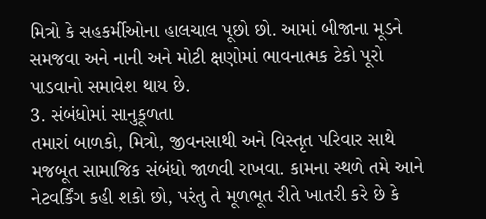મિત્રો કે સહકર્મીઓના હાલચાલ પૂછો છો. આમાં બીજાના મૂડને સમજવા અને નાની અને મોટી ક્ષણોમાં ભાવનાત્મક ટેકો પૂરો પાડવાનો સમાવેશ થાય છે.
3. સંબંધોમાં સાનુકૂળતા
તમારાં બાળકો, મિત્રો, જીવનસાથી અને વિસ્તૃત પરિવાર સાથે મજબૂત સામાજિક સંબંધો જાળવી રાખવા. કામના સ્થળે તમે આને નેટવર્કિંગ કહી શકો છો, પરંતુ તે મૂળભૂત રીતે ખાતરી કરે છે કે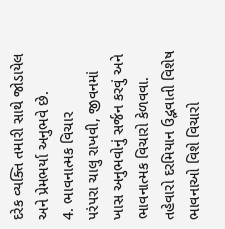દરેક વ્યક્તિ તમારી સાથે જોડાયેલ અને પ્રેમભર્યા અનુભવે છે.
4. ભાવનાત્મક વિચાર
પરંપરા ચાલુ રાખવી, જીવનમાં ખાસ અનુભવોનું સર્જન કરવું અને ભાવનાત્મક વિચારો કેળવવા.
તહેવારો દરમિયાન ઉદ્ભવાતી વિશેષ ભાવનાઓ વિશે વિચારો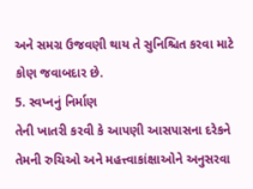અને સમગ્ર ઉજવણી થાય તે સુનિશ્ચિત કરવા માટે કોણ જવાબદાર છે.
5. સ્વપ્નનું નિર્માણ
તેની ખાતરી કરવી કે આપણી આસપાસના દરેકને તેમની રુચિઓ અને મહત્ત્વાકાંક્ષાઓને અનુસરવા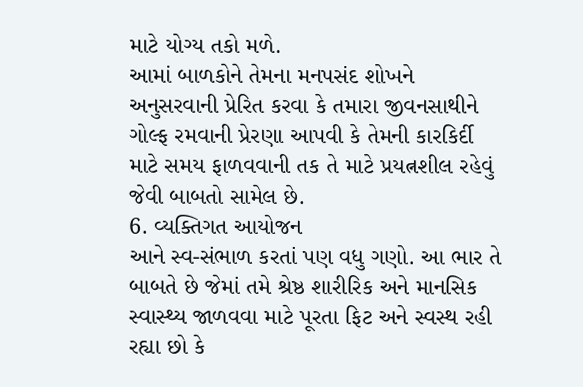માટે યોગ્ય તકો મળે.
આમાં બાળકોને તેમના મનપસંદ શોખને અનુસરવાની પ્રેરિત કરવા કે તમારા જીવનસાથીને ગોલ્ફ રમવાની પ્રેરણા આપવી કે તેમની કારકિર્દી માટે સમય ફાળવવાની તક તે માટે પ્રયત્નશીલ રહેવું જેવી બાબતો સામેલ છે.
6. વ્યક્તિગત આયોજન
આને સ્વ-સંભાળ કરતાં પણ વધુ ગણો. આ ભાર તે બાબતે છે જેમાં તમે શ્રેષ્ઠ શારીરિક અને માનસિક સ્વાસ્થ્ય જાળવવા માટે પૂરતા ફિટ અને સ્વસ્થ રહી રહ્યા છો કે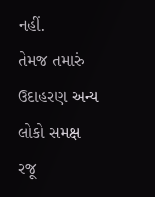નહીં.
તેમજ તમારું ઉદાહરણ અન્ય લોકો સમક્ષ રજૂ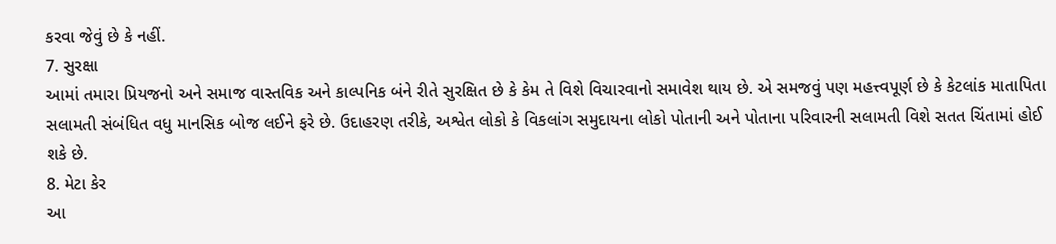કરવા જેવું છે કે નહીં.
7. સુરક્ષા
આમાં તમારા પ્રિયજનો અને સમાજ વાસ્તવિક અને કાલ્પનિક બંને રીતે સુરક્ષિત છે કે કેમ તે વિશે વિચારવાનો સમાવેશ થાય છે. એ સમજવું પણ મહત્ત્વપૂર્ણ છે કે કેટલાંક માતાપિતા સલામતી સંબંધિત વધુ માનસિક બોજ લઈને ફરે છે. ઉદાહરણ તરીકે, અશ્વેત લોકો કે વિકલાંગ સમુદાયના લોકો પોતાની અને પોતાના પરિવારની સલામતી વિશે સતત ચિંતામાં હોઈ શકે છે.
8. મેટા કેર
આ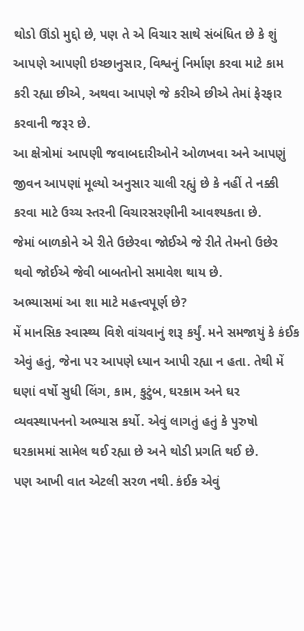થોડો ઊંડો મુદ્દો છે, પણ તે એ વિચાર સાથે સંબંધિત છે કે શું આપણે આપણી ઇચ્છાનુસાર, વિશ્વનું નિર્માણ કરવા માટે કામ કરી રહ્યા છીએ, અથવા આપણે જે કરીએ છીએ તેમાં ફેરફાર કરવાની જરૂર છે.
આ ક્ષેત્રોમાં આપણી જવાબદારીઓને ઓળખવા અને આપણું જીવન આપણાં મૂલ્યો અનુસાર ચાલી રહ્યું છે કે નહીં તે નક્કી કરવા માટે ઉચ્ચ સ્તરની વિચારસરણીની આવશ્યકતા છે.
જેમાં બાળકોને એ રીતે ઉછેરવા જોઈએ જે રીતે તેમનો ઉછેર થવો જોઈએ જેવી બાબતોનો સમાવેશ થાય છે.
અભ્યાસમાં આ શા માટે મહત્ત્વપૂર્ણ છે?
મેં માનસિક સ્વાસ્થ્ય વિશે વાંચવાનું શરૂ કર્યું. મને સમજાયું કે કંઈક એવું હતું, જેના પર આપણે ધ્યાન આપી રહ્યા ન હતા. તેથી મેં ઘણાં વર્ષો સુધી લિંગ, કામ, કુટુંબ, ઘરકામ અને ઘર વ્યવસ્થાપનનો અભ્યાસ કર્યો. એવું લાગતું હતું કે પુરુષો ઘરકામમાં સામેલ થઈ રહ્યા છે અને થોડી પ્રગતિ થઈ છે.
પણ આખી વાત એટલી સરળ નથી. કંઈક એવું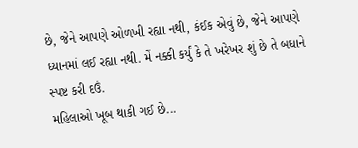છે, જેને આપણે ઓળખી રહ્યા નથી, કંઈક એવું છે, જેને આપણે ધ્યાનમાં લઈ રહ્યા નથી. મેં નક્કી કર્યું કે તે ખરેખર શું છે તે બધાને સ્પષ્ટ કરી દઉં.
મહિલાઓ ખૂબ થાકી ગઈ છે...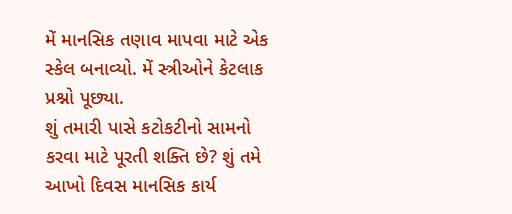મેં માનસિક તણાવ માપવા માટે એક સ્કેલ બનાવ્યો. મેં સ્ત્રીઓને કેટલાક પ્રશ્નો પૂછ્યા.
શું તમારી પાસે કટોકટીનો સામનો કરવા માટે પૂરતી શક્તિ છે? શું તમે આખો દિવસ માનસિક કાર્ય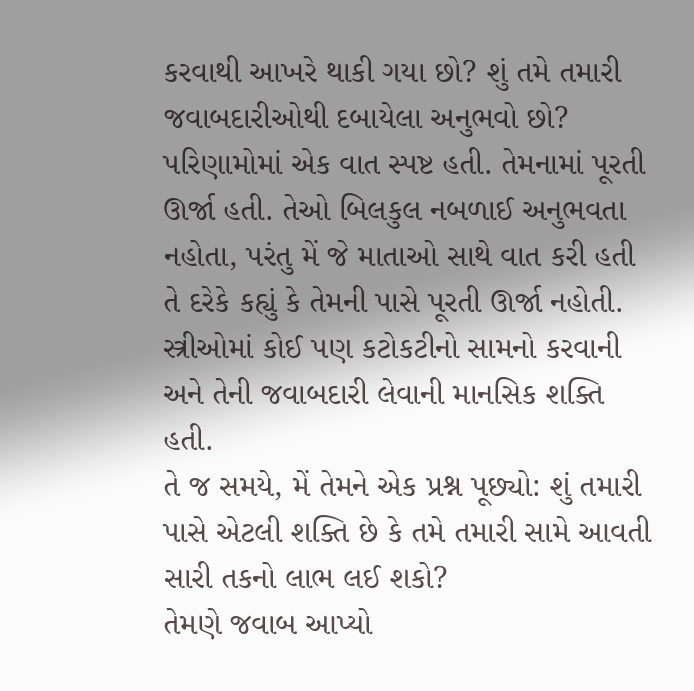કરવાથી આખરે થાકી ગયા છો? શું તમે તમારી જવાબદારીઓથી દબાયેલા અનુભવો છો?
પરિણામોમાં એક વાત સ્પષ્ટ હતી. તેમનામાં પૂરતી ઊર્જા હતી. તેઓ બિલકુલ નબળાઈ અનુભવતા નહોતા, પરંતુ મેં જે માતાઓ સાથે વાત કરી હતી તે દરેકે કહ્યું કે તેમની પાસે પૂરતી ઊર્જા નહોતી. સ્ત્રીઓમાં કોઈ પણ કટોકટીનો સામનો કરવાની અને તેની જવાબદારી લેવાની માનસિક શક્તિ હતી.
તે જ સમયે, મેં તેમને એક પ્રશ્ન પૂછ્યો: શું તમારી પાસે એટલી શક્તિ છે કે તમે તમારી સામે આવતી સારી તકનો લાભ લઈ શકો?
તેમણે જવાબ આપ્યો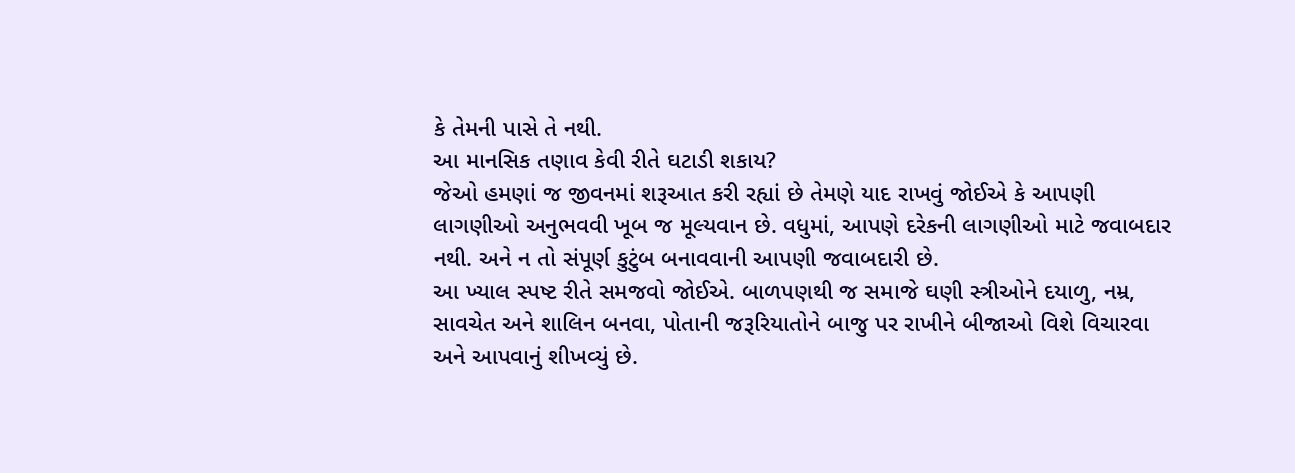કે તેમની પાસે તે નથી.
આ માનસિક તણાવ કેવી રીતે ઘટાડી શકાય?
જેઓ હમણાં જ જીવનમાં શરૂઆત કરી રહ્યાં છે તેમણે યાદ રાખવું જોઈએ કે આપણી લાગણીઓ અનુભવવી ખૂબ જ મૂલ્યવાન છે. વધુમાં, આપણે દરેકની લાગણીઓ માટે જવાબદાર નથી. અને ન તો સંપૂર્ણ કુટુંબ બનાવવાની આપણી જવાબદારી છે.
આ ખ્યાલ સ્પષ્ટ રીતે સમજવો જોઈએ. બાળપણથી જ સમાજે ઘણી સ્ત્રીઓને દયાળુ, નમ્ર, સાવચેત અને શાલિન બનવા, પોતાની જરૂરિયાતોને બાજુ પર રાખીને બીજાઓ વિશે વિચારવા અને આપવાનું શીખવ્યું છે.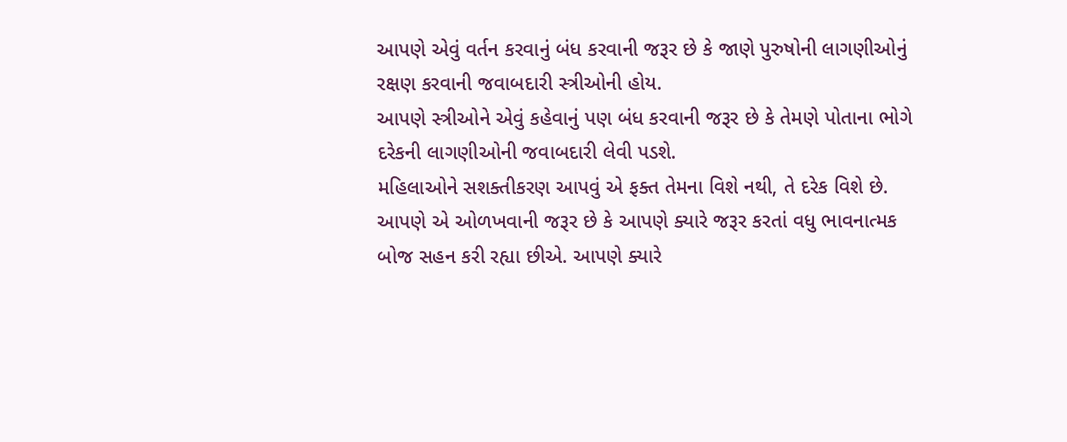આપણે એવું વર્તન કરવાનું બંધ કરવાની જરૂર છે કે જાણે પુરુષોની લાગણીઓનું રક્ષણ કરવાની જવાબદારી સ્ત્રીઓની હોય.
આપણે સ્ત્રીઓને એવું કહેવાનું પણ બંધ કરવાની જરૂર છે કે તેમણે પોતાના ભોગે દરેકની લાગણીઓની જવાબદારી લેવી પડશે.
મહિલાઓને સશક્તીકરણ આપવું એ ફક્ત તેમના વિશે નથી, તે દરેક વિશે છે.
આપણે એ ઓળખવાની જરૂર છે કે આપણે ક્યારે જરૂર કરતાં વધુ ભાવનાત્મક બોજ સહન કરી રહ્યા છીએ. આપણે ક્યારે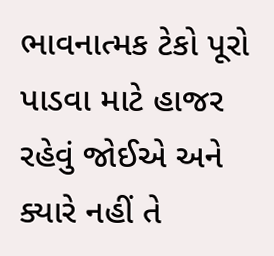ભાવનાત્મક ટેકો પૂરો પાડવા માટે હાજર રહેવું જોઈએ અને ક્યારે નહીં તે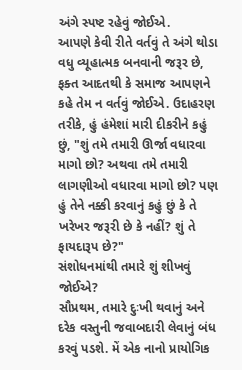અંગે સ્પષ્ટ રહેવું જોઈએ.
આપણે કેવી રીતે વર્તવું તે અંગે થોડા વધુ વ્યૂહાત્મક બનવાની જરૂર છે, ફક્ત આદતથી કે સમાજ આપણને કહે તેમ ન વર્તવું જોઈએ. ઉદાહરણ તરીકે, હું હંમેશાં મારી દીકરીને કહું છું, "શું તમે તમારી ઊર્જા વધારવા માગો છો? અથવા તમે તમારી લાગણીઓ વધારવા માગો છો? પણ હું તેને નક્કી કરવાનું કહું છું કે તે ખરેખર જરૂરી છે કે નહીં? શું તે ફાયદારૂપ છે?"
સંશોધનમાંથી તમારે શું શીખવું જોઈએ?
સૌપ્રથમ, તમારે દુઃખી થવાનું અને દરેક વસ્તુની જવાબદારી લેવાનું બંધ કરવું પડશે. મેં એક નાનો પ્રાયોગિક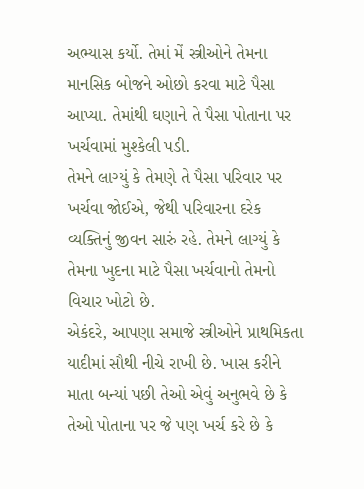અભ્યાસ કર્યો. તેમાં મેં સ્ત્રીઓને તેમના માનસિક બોજને ઓછો કરવા માટે પૈસા આપ્યા. તેમાંથી ઘણાને તે પૈસા પોતાના પર ખર્ચવામાં મુશ્કેલી પડી.
તેમને લાગ્યું કે તેમણે તે પૈસા પરિવાર પર ખર્ચવા જોઈએ, જેથી પરિવારના દરેક વ્યક્તિનું જીવન સારું રહે. તેમને લાગ્યું કે તેમના ખુદના માટે પૈસા ખર્ચવાનો તેમનો વિચાર ખોટો છે.
એકંદરે, આપણા સમાજે સ્ત્રીઓને પ્રાથમિકતા યાદીમાં સૌથી નીચે રાખી છે. ખાસ કરીને માતા બન્યાં પછી તેઓ એવું અનુભવે છે કે તેઓ પોતાના પર જે પણ ખર્ચ કરે છે કે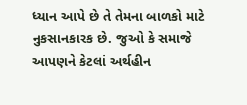ધ્યાન આપે છે તે તેમના બાળકો માટે નુકસાનકારક છે. જુઓ કે સમાજે આપણને કેટલાં અર્થહીન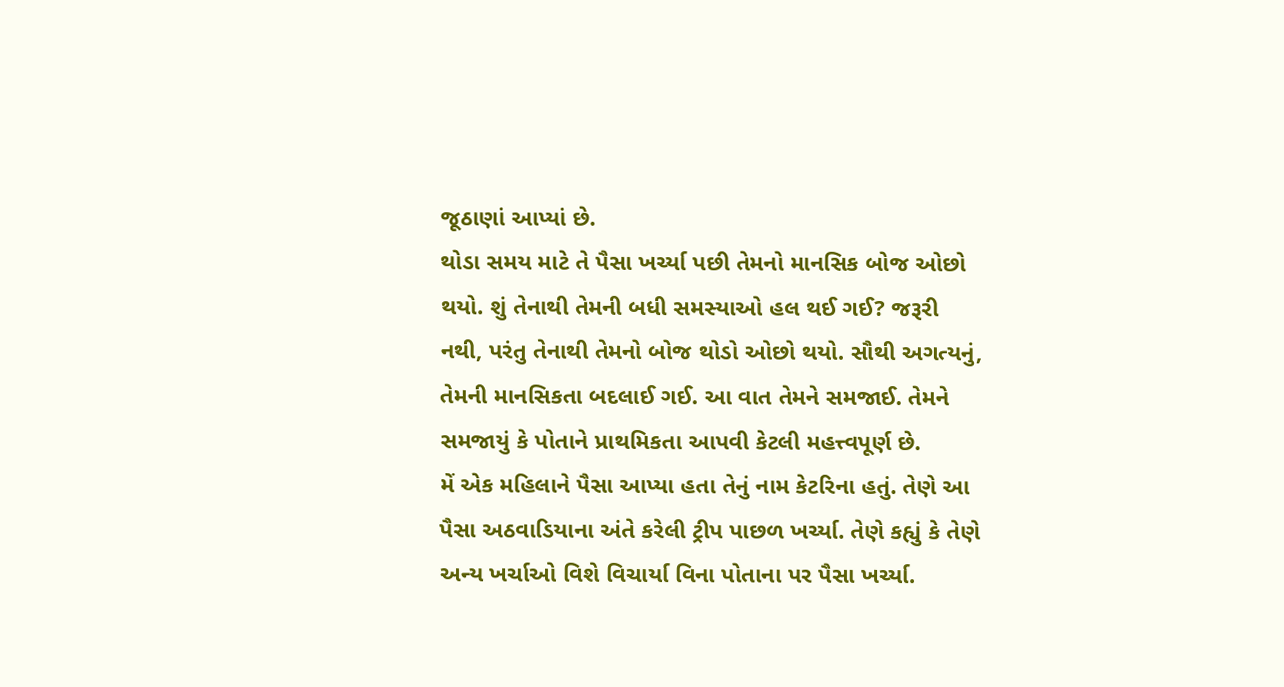જૂઠાણાં આપ્યાં છે.
થોડા સમય માટે તે પૈસા ખર્ચ્યા પછી તેમનો માનસિક બોજ ઓછો થયો. શું તેનાથી તેમની બધી સમસ્યાઓ હલ થઈ ગઈ? જરૂરી નથી, પરંતુ તેનાથી તેમનો બોજ થોડો ઓછો થયો. સૌથી અગત્યનું, તેમની માનસિકતા બદલાઈ ગઈ. આ વાત તેમને સમજાઈ. તેમને સમજાયું કે પોતાને પ્રાથમિકતા આપવી કેટલી મહત્ત્વપૂર્ણ છે.
મેં એક મહિલાને પૈસા આપ્યા હતા તેનું નામ કેટરિના હતું. તેણે આ પૈસા અઠવાડિયાના અંતે કરેલી ટ્રીપ પાછળ ખર્ચ્યા. તેણે કહ્યું કે તેણે અન્ય ખર્ચાઓ વિશે વિચાર્યા વિના પોતાના પર પૈસા ખર્ચ્યા.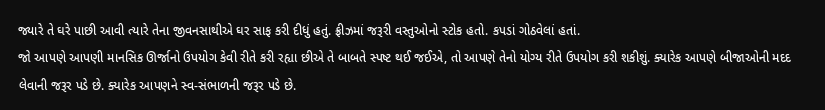જ્યારે તે ઘરે પાછી આવી ત્યારે તેના જીવનસાથીએ ઘર સાફ કરી દીધું હતું. ફ્રીઝમાં જરૂરી વસ્તુઓનો સ્ટોક હતો. કપડાં ગોઠવેલાં હતાં.
જો આપણે આપણી માનસિક ઊર્જાનો ઉપયોગ કેવી રીતે કરી રહ્યા છીએ તે બાબતે સ્પષ્ટ થઈ જઈએ, તો આપણે તેનો યોગ્ય રીતે ઉપયોગ કરી શકીશું. ક્યારેક આપણે બીજાઓની મદદ લેવાની જરૂર પડે છે. ક્યારેક આપણને સ્વ-સંભાળની જરૂર પડે છે.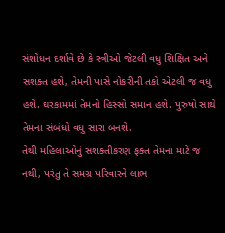સંશોધન દર્શાવે છે કે સ્ત્રીઓ જેટલી વધુ શિક્ષિત અને સશક્ત હશે, તેમની પાસે નોકરીની તકો એટલી જ વધુ હશે. ઘરકામમાં તેમનો હિસ્સો સમાન હશે. પુરુષો સાથે તેમના સંબંધો વધુ સારા બનશે.
તેથી મહિલાઓનું સશક્તીકરણ ફક્ત તેમના માટે જ નથી, પરંતુ તે સમગ્ર પરિવારને લાભ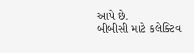આપે છે.
બીબીસી માટે કલેક્ટિવ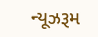ન્યૂઝરૂમ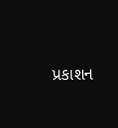પ્રકાશન